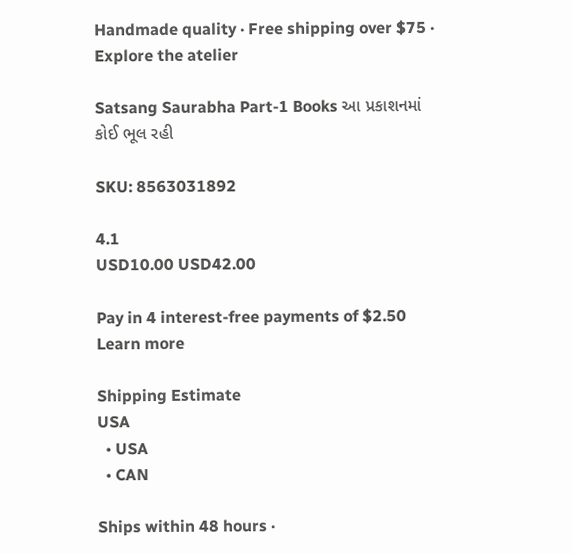Handmade quality · Free shipping over $75 · Explore the atelier

Satsang Saurabha Part-1 Books આ પ્રકાશનમાં કોઈ ભૂલ રહી

SKU: 8563031892

4.1
USD10.00 USD42.00

Pay in 4 interest-free payments of $2.50 Learn more

Shipping Estimate
USA
  • USA
  • CAN

Ships within 48 hours ·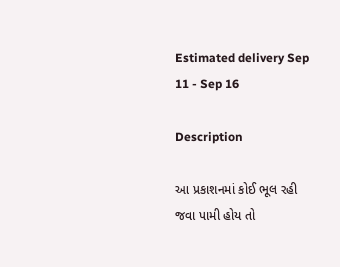Estimated delivery Sep 11 - Sep 16

Description

આ પ્રકાશનમાં કોઈ ભૂલ રહી જવા પામી હોય તો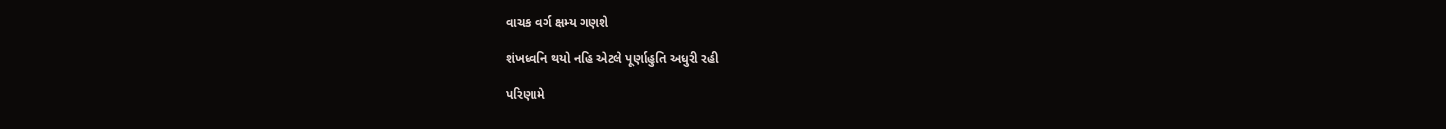વાચક વર્ગ ક્ષમ્ય ગણશે

શંખધ્વનિ થયો નહિ એટલે પૂર્ણાહુતિ અધુરી રહી

પરિણામે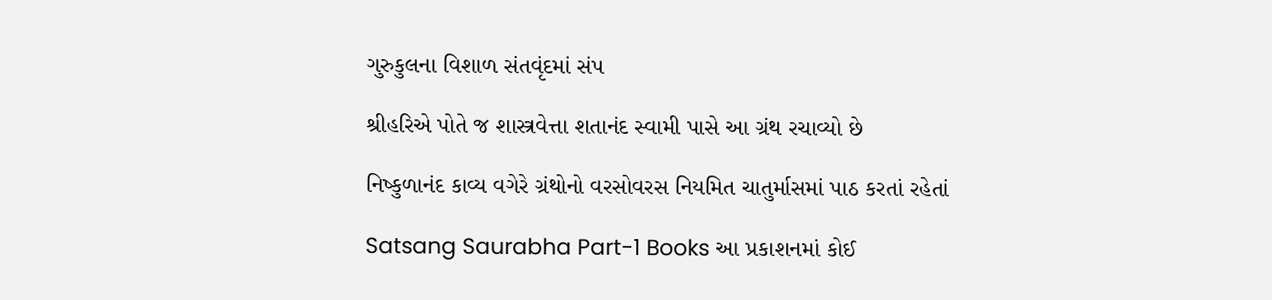ગુરુકુલના વિશાળ સંતવૃંદમાં સંપ

શ્રીહરિએ પોતે જ શાસ્ત્રવેત્તા શતાનંદ સ્વામી પાસે આ ગ્રંથ રચાવ્યો છે

નિષ્કુળાનંદ કાવ્ય વગેરે ગ્રંથોનો વરસોવરસ નિયમિત ચાતુર્માસમાં પાઠ કરતાં રહેતાં

Satsang Saurabha Part-1 Books આ પ્રકાશનમાં કોઈ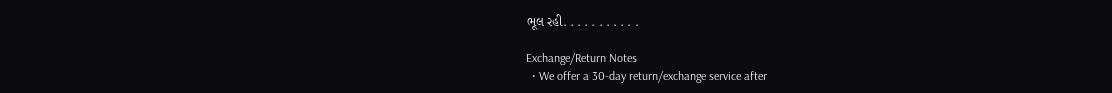ભૂલ રહી. . . . . . . . . . .

Exchange/Return Notes
  • We offer a 30-day return/exchange service after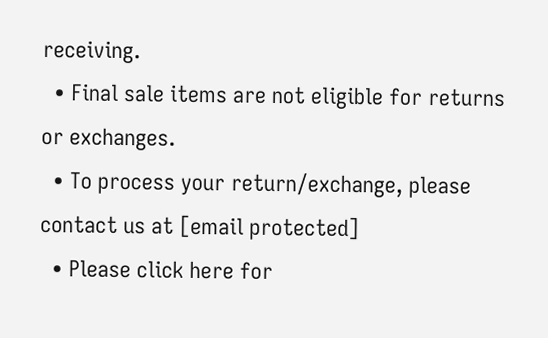receiving.
  • Final sale items are not eligible for returns or exchanges.
  • To process your return/exchange, please contact us at [email protected]
  • Please click here for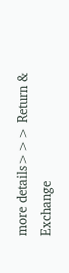more details>>> Return & Exchange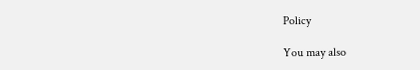Policy

You may also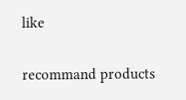like

recommand products